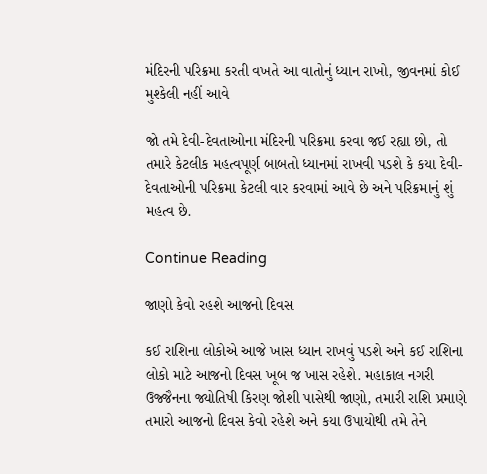મંદિરની પરિક્રમા કરતી વખતે આ વાતોનું ધ્યાન રાખો, જીવનમાં કોઈ મુશ્કેલી નહીં આવે

જો તમે દેવી-દેવતાઓના મંદિરની પરિક્રમા કરવા જઈ રહ્યા છો, તો તમારે કેટલીક મહત્વપૂર્ણ બાબતો ધ્યાનમાં રાખવી પડશે કે કયા દેવી-દેવતાઓની પરિક્રમા કેટલી વાર કરવામાં આવે છે અને પરિક્રમાનું શું મહત્વ છે.

Continue Reading

જાણો કેવો રહશે આજનો દિવસ

કઈ રાશિના લોકોએ આજે ખાસ ધ્યાન રાખવું પડશે અને કઈ રાશિના લોકો માટે આજનો દિવસ ખૂબ જ ખાસ રહેશે. મહાકાલ નગરી ઉજ્જૈનના જ્યોતિષી કિરણ જોશી પાસેથી જાણો, તમારી રાશિ પ્રમાણે તમારો આજનો દિવસ કેવો રહેશે અને કયા ઉપાયોથી તમે તેને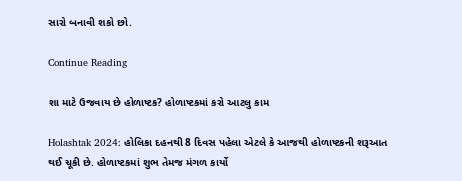સારો બનાવી શકો છો.

Continue Reading

શા માટે ઉજવાય છે હોળાષ્ટક? હોળાષ્ટકમાં કરો આટલુ કામ

Holashtak 2024: હોલિકા દહનથી 8 દિવસ પહેલા એટલે કે આજથી હોળાષ્ટકની શરૂઆત થઈ ચૂકી છે. હોળાષ્ટકમાં શુભ તેમજ મંગળ કાર્યો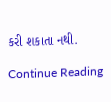કરી શકાતા નથી.

Continue Reading